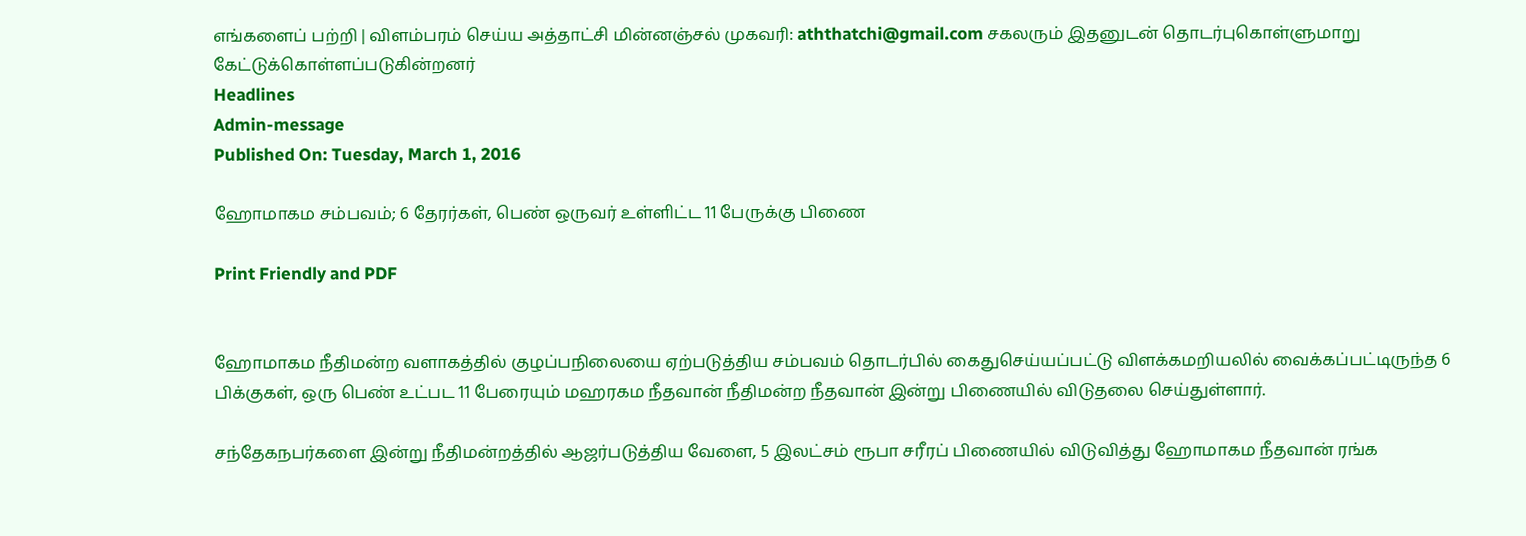எங்களைப் பற்றி | விளம்பரம் செய்ய அத்தாட்சி மின்னஞ்சல் முகவரி: aththatchi@gmail.com சகலரும் இதனுடன் தொடர்புகொள்ளுமாறு கேட்டுக்கொள்ளப்படுகின்றனர்
Headlines
Admin-message
Published On: Tuesday, March 1, 2016

ஹோமாகம சம்பவம்; 6 தேரர்கள், பெண் ஒருவர் உள்ளிட்ட 11 பேருக்கு பிணை

Print Friendly and PDF


ஹோமாகம நீதிமன்ற வளாகத்தில் குழப்பநிலையை ஏற்படுத்திய சம்பவம் தொடர்பில் கைதுசெய்யப்பட்டு விளக்கமறியலில் வைக்கப்பட்டிருந்த 6 பிக்குகள், ஒரு பெண் உட்பட 11 பேரையும் மஹரகம நீதவான் நீதிமன்ற நீதவான் இன்று பிணையில் விடுதலை செய்துள்ளார்.

சந்தேகநபர்களை இன்று நீதிமன்றத்தில் ஆஜர்படுத்திய வேளை, 5 இலட்சம் ரூபா சரீரப் பிணையில் விடுவித்து ஹோமாகம நீதவான் ரங்க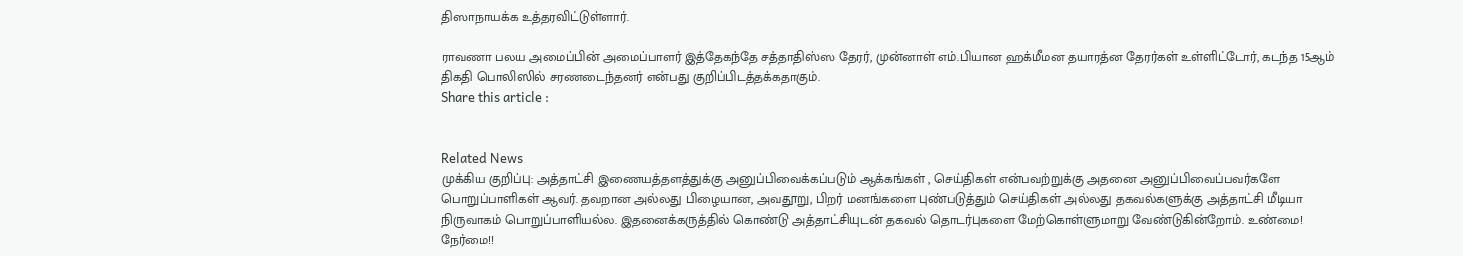திஸாநாயக்க உத்தரவிட்டுள்ளார்.

ராவணா பலய அமைப்பின் அமைப்பாளர் இத்தேகந்தே சத்தாதிஸ்ஸ தேரர், முன்னாள் எம்.பியான ஹக்மீமன தயாரத்ன தேரர்கள் உள்ளிட்டோர், கடந்த 15ஆம் திகதி பொலிஸில் சரணடைந்தனர் என்பது குறிப்பிடத்தக்கதாகும்.
Share this article :


Related News
முக்கிய குறிப்பு: அத்தாட்சி இணையத்தளத்துக்கு அனுப்பிவைக்கப்படும் ஆக்கங்கள் , செய்திகள் என்பவற்றுக்கு அதனை அனுப்பிவைப்பவர்களே பொறுப்பாளிகள் ஆவர். தவறான அல்லது பிழையான, அவதூறு, பிறர் மனங்களை புண்படுத்தும் செய்திகள் அல்லது தகவல்களுக்கு அத்தாட்சி மீடியா நிருவாகம் பொறுப்பாளியல்ல. இதனைக்கருத்தில் கொண்டு அத்தாட்சியுடன் தகவல் தொடர்புகளை மேற்கொள்ளுமாறு வேண்டுகின்றோம். உண்மை! நேர்மை!!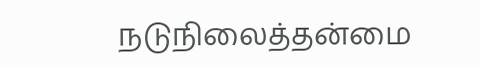நடுநிலைத்தன்மை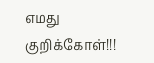எமது குறிக்கோள்!!!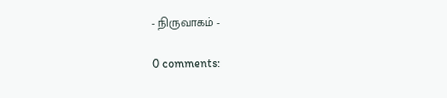- நிருவாகம் -

0 comments: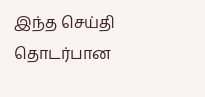இந்த செய்தி தொடர்பான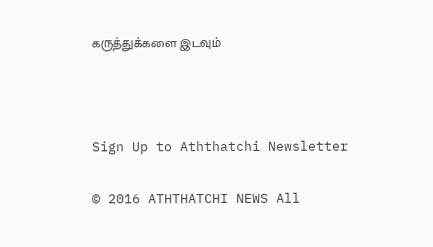கருத்துக்களை இடவும்



Sign Up to Aththatchi Newsletter

© 2016 ATHTHATCHI NEWS All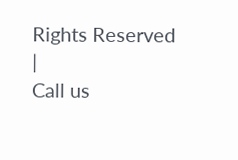Rights Reserved
|
Call us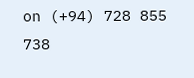on (+94) 728 855 738